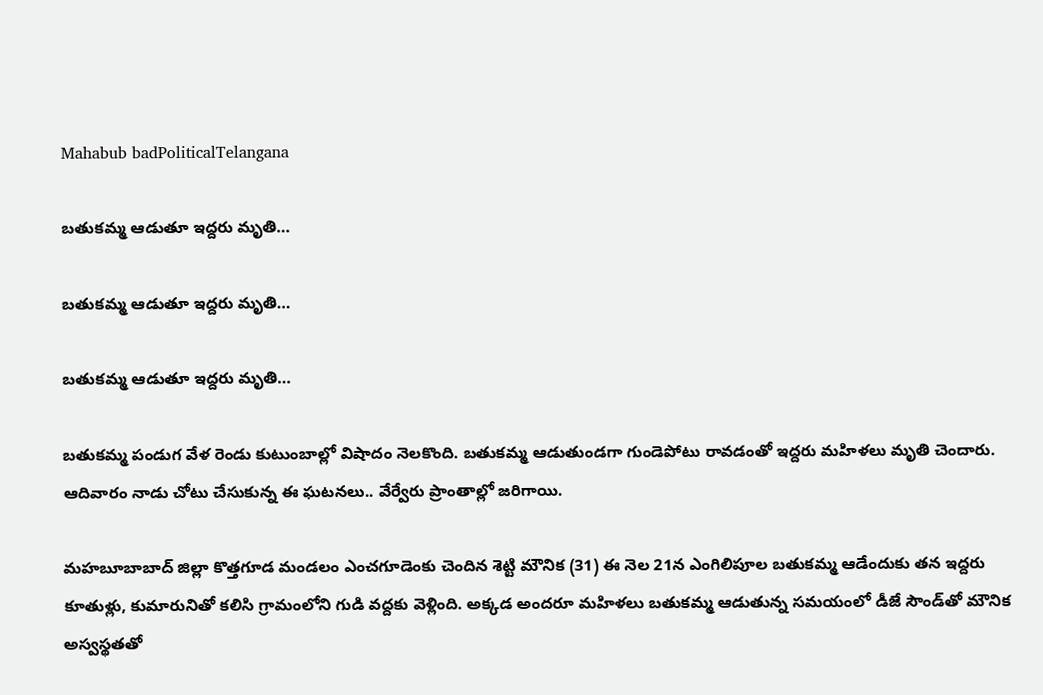Mahabub badPoliticalTelangana

బతుకమ్మ ఆడుతూ ఇద్దరు మృతి…

బతుకమ్మ ఆడుతూ ఇద్దరు మృతి…

బతుకమ్మ ఆడుతూ ఇద్దరు మృతి…

బతుకమ్మ పండుగ వేళ రెండు కుటుంబాల్లో విషాదం నెలకొంది. బతుకమ్మ ఆడుతుండగా గుండెపోటు రావడంతో ఇద్దరు మహిళలు మృతి చెందారు. ఆదివారం నాడు చోటు చేసుకున్న ఈ ఘటనలు.. వేర్వేరు ప్రాంతాల్లో జరిగాయి.

మహబూబాబాద్‌ జిల్లా కొత్తగూడ మండలం ఎంచగూడెంకు చెందిన శెట్టి మౌనిక (31) ఈ నెల 21న ఎంగిలిపూల బతుకమ్మ ఆడేందుకు తన ఇద్దరు కూతుళ్లు, కుమారునితో కలిసి గ్రామంలోని గుడి వద్దకు వెళ్లింది. అక్కడ అందరూ మహిళలు బతుకమ్మ ఆడుతున్న సమయంలో డీజే సౌండ్‌తో మౌనిక అస్వస్థతతో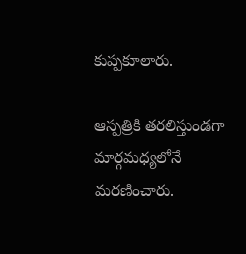కుప్పకూలారు.

ఆస్పత్రికి తరలిస్తుండగా మార్గమధ్యలోనే మరణించారు.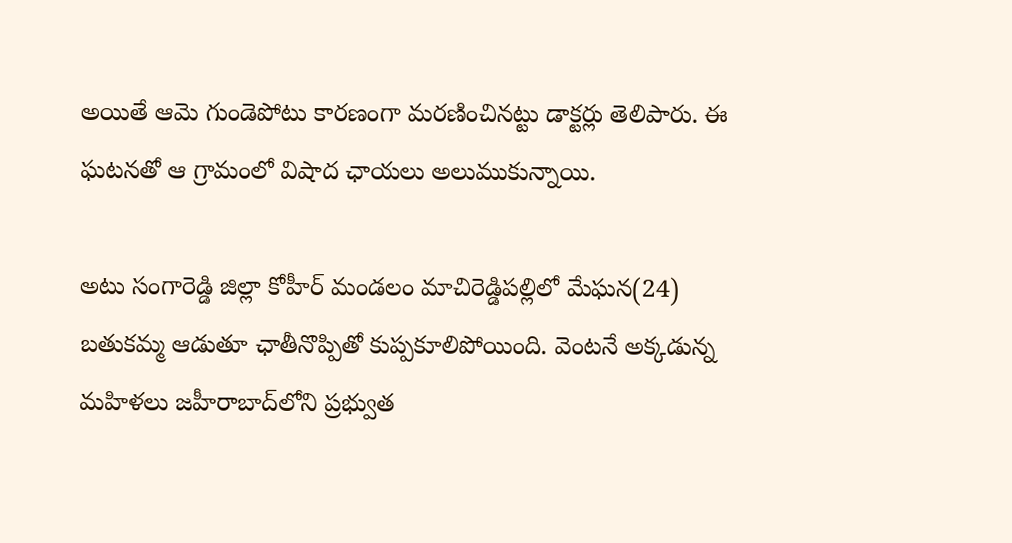అయితే ఆమె గుండెపోటు కారణంగా మరణించినట్టు డాక్టర్లు తెలిపారు. ఈ ఘటనతో ఆ గ్రామంలో విషాద ఛాయలు అలుముకున్నాయి.

అటు సంగారెడ్డి జిల్లా కోహీర్‌ మండలం మాచిరెడ్డిపల్లిలో మేఘన(24) బతుకమ్మ ఆడుతూ ఛాతీనొప్పితో కుప్పకూలిపోయింది. వెంటనే అక్కడున్న మహిళలు జహీరాబాద్‌లోని ప్రభ్వుత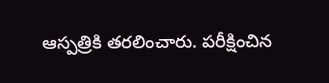ఆస్పత్రికి తరలించారు. పరీక్షించిన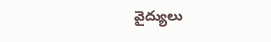వైద్యులు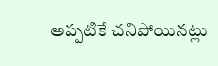అప్పటికే చనిపోయినట్లు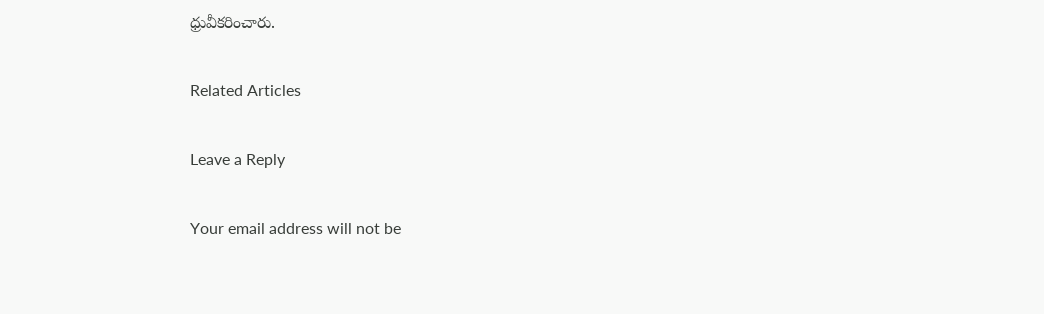ధ్రువీకరించారు.

Related Articles

Leave a Reply

Your email address will not be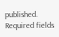published. Required fields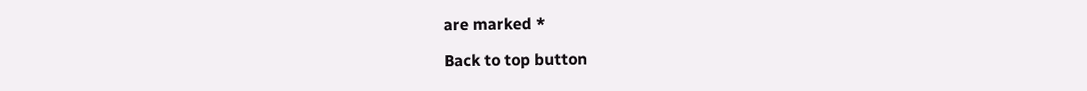are marked *

Back to top button